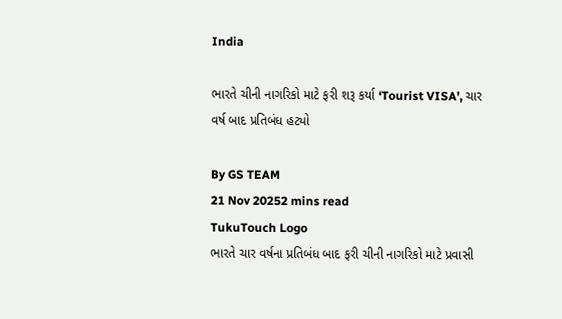India

ભારતે ચીની નાગરિકો માટે ફરી શરૂ કર્યા ‘Tourist VISA’, ચાર વર્ષ બાદ પ્રતિબંધ હટ્યો

By GS TEAM
21 Nov 20252 mins read
TukuTouch Logo
ભારતે ચાર વર્ષના પ્રતિબંધ બાદ ફરી ચીની નાગરિકો માટે પ્રવાસી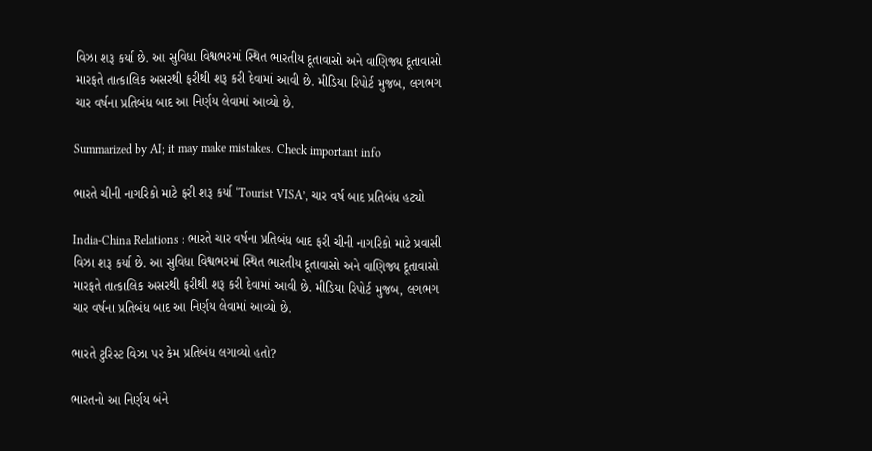વિઝા શરૂ કર્યા છે. આ સુવિધા વિશ્વભરમાં સ્થિત ભારતીય દૂતાવાસો અને વાણિજ્ય દૂતાવાસો મારફતે તાત્કાલિક અસરથી ફરીથી શરૂ કરી દેવામાં આવી છે. મીડિયા રિપોર્ટ મુજબ, લગભગ ચાર વર્ષના પ્રતિબંધ બાદ આ નિર્ણય લેવામાં આવ્યો છે.

Summarized by AI; it may make mistakes. Check important info

ભારતે ચીની નાગરિકો માટે ફરી શરૂ કર્યા ‘Tourist VISA’, ચાર વર્ષ બાદ પ્રતિબંધ હટ્યો

India-China Relations : ભારતે ચાર વર્ષના પ્રતિબંધ બાદ ફરી ચીની નાગરિકો માટે પ્રવાસી વિઝા શરૂ કર્યા છે. આ સુવિધા વિશ્વભરમાં સ્થિત ભારતીય દૂતાવાસો અને વાણિજ્ય દૂતાવાસો મારફતે તાત્કાલિક અસરથી ફરીથી શરૂ કરી દેવામાં આવી છે. મીડિયા રિપોર્ટ મુજબ, લગભગ ચાર વર્ષના પ્રતિબંધ બાદ આ નિર્ણય લેવામાં આવ્યો છે.

ભારતે ટુરિસ્ટ વિઝા પર કેમ પ્રતિબંધ લગાવ્યો હતો?

ભારતનો આ નિર્ણય બંને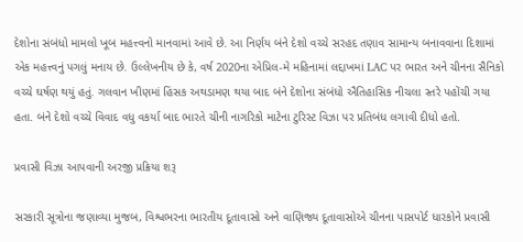દેશોના સંબંધો મામલો ખૂબ મહત્ત્વનો માનવામાં આવે છે. આ નિર્ણય બંને દેશો વચ્ચે સરહદ તણાવ સામાન્ય બનાવવાના દિશામાં એક મહત્ત્વનું પગલું મનાય છે. ઉલ્લેખનીય છે કે, વર્ષ 2020ના એપ્રિલ-મે મહિનામાં લદ્દાખમાં LAC પર ભારત અને ચીનના સૈનિકો વચ્ચે ઘર્ષણ થયું હતું. ગલવાન ખીણમાં હિંસક અથડામણ થયા બાદ બંને દેશોના સંબંધો ઐતિહાસિક નીચલા સ્તરે પહોંચી ગયા હતા. બંને દેશો વચ્ચે વિવાદ વધુ વકર્યા બાદ ભારતે ચીની નાગરિકો માટેના ટુરિસ્ટ વિઝા પર પ્રતિબંધ લગાવી દીધો હતો.

પ્રવાસી વિઝા આપવાની અરજી પ્રક્રિયા શરૂ

સરકારી સૂત્રોના જણાવ્યા મુજબ, વિશ્વભરના ભારતીય દૂતાવાસો અને વાણિજ્ય દૂતાવાસોએ ચીનના પાસપોર્ટ ધારકોને પ્રવાસી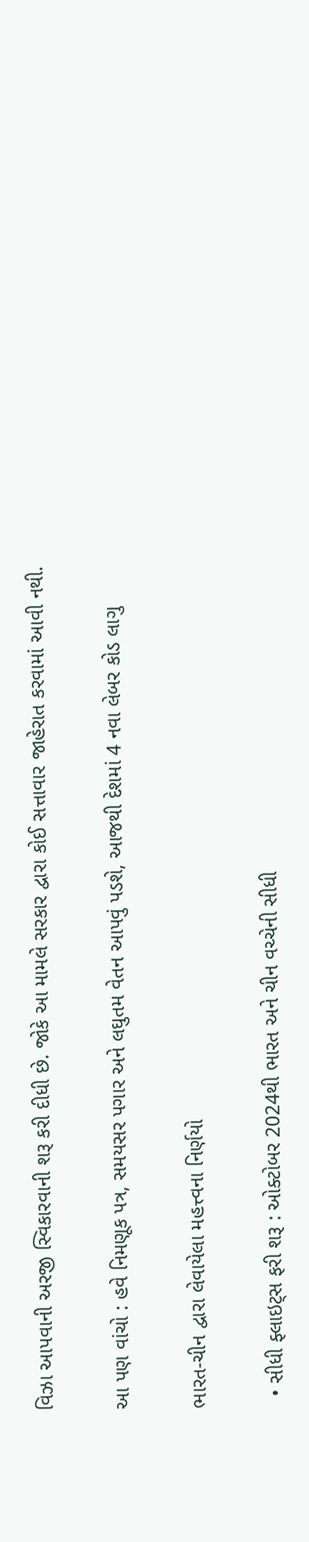વિઝા આપવાની અરજી સ્વિકારવાની શરૂ કરી દીધી છે. જોકે આ મામલે સરકાર દ્વારા કોઈ સત્તાવાર જાહેરાત કરવામાં આવી નથી.

આ પણ વાંચો : હવે નિમણૂક પત્ર, સમયસર પગાર અને લઘુતમ વેતન આપવું પડશે, આજથી દેશમાં 4 નવા લેબર કોડ લાગુ

ભારત-ચીન દ્વારા લેવાયેલા મહત્ત્વના નિર્ણયો

  • સીધી ફ્લાઇટ્સ ફરી શરૂ : ઓક્ટોબર 2024થી ભારત અને ચીન વચ્ચેની સીધી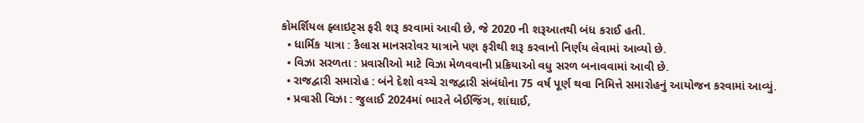કોમર્શિયલ ફ્લાઇટ્સ ફરી શરૂ કરવામાં આવી છે, જે 2020 ની શરૂઆતથી બંધ કરાઈ હતી.
  • ધાર્મિક યાત્રા : કૈલાસ માનસરોવર યાત્રાને પણ ફરીથી શરૂ કરવાનો નિર્ણય લેવામાં આવ્યો છે.
  • વિઝા સરળતા : પ્રવાસીઓ માટે વિઝા મેળવવાની પ્રક્રિયાઓ વધુ સરળ બનાવવામાં આવી છે.
  • રાજદ્વારી સમારોહ : બંને દેશો વચ્ચે રાજદ્વારી સંબંધોના 75 વર્ષ પૂર્ણ થવા નિમિત્તે સમારોહનું આયોજન કરવામાં આવ્યું.
  • પ્રવાસી વિઝા : જુલાઈ 2024માં ભારતે બેઈજિંગ, શાંઘાઈ,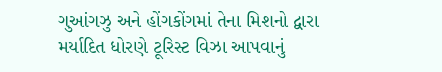ગુઆંગઝુ અને હોંગકોંગમાં તેના મિશનો દ્વારા મર્યાદિત ધોરણે ટૂરિસ્ટ વિઝા આપવાનું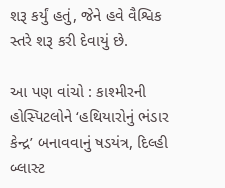શરૂ કર્યું હતું, જેને હવે વૈશ્વિક સ્તરે શરૂ કરી દેવાયું છે.

આ પણ વાંચો : કાશ્મીરની હોસ્પિટલોને ‘હથિયારોનું ભંડાર કેન્દ્ર’ બનાવવાનું ષડયંત્ર, દિલ્હી બ્લાસ્ટ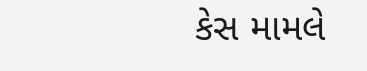કેસ મામલે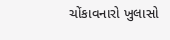ચોંકાવનારો ખુલાસો